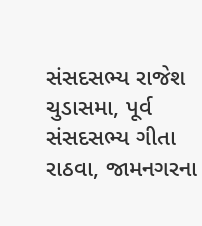સંસદસભ્ય રાજેશ ચુડાસમા, પૂર્વ સંસદસભ્ય ગીતા રાઠવા, જામનગરના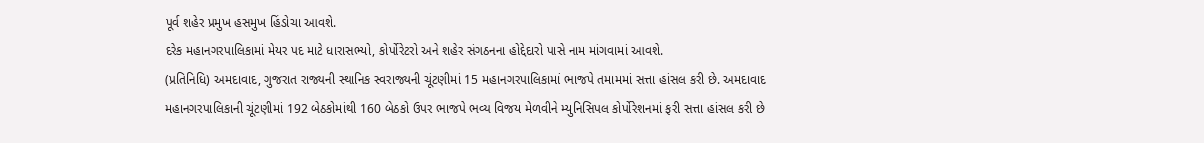પૂર્વ શહેર પ્રમુખ હસમુખ હિંડોચા આવશે.
દરેક મહાનગરપાલિકામાં મેયર પદ માટે ધારાસભ્યો, કોર્પોરેટરો અને શહેર સંગઠનના હોદ્દેદારો પાસે નામ માંગવામાં આવશે.
(પ્રતિનિધિ) અમદાવાદ, ગુજરાત રાજ્યની સ્થાનિક સ્વરાજ્યની ચૂંટણીમાં 15 મહાનગરપાલિકામાં ભાજપે તમામમાં સત્તા હાંસલ કરી છે. અમદાવાદ મહાનગરપાલિકાની ચૂંટણીમાં 192 બેઠકોમાંથી 160 બેઠકો ઉપર ભાજપે ભવ્ય વિજય મેળવીને મ્યુનિસિપલ કોર્પોરેશનમાં ફરી સત્તા હાંસલ કરી છે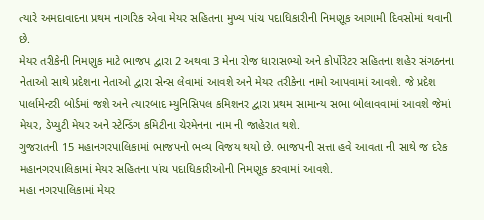ત્યારે અમદાવાદના પ્રથમ નાગરિક એવા મેયર સહિતના મુખ્ય પાંચ પદાધિકારીની નિમણૂક આગામી દિવસોમાં થવાની છે.
મેયર તરીકેની નિમણુક માટે ભાજપ દ્વારા 2 અથવા 3 મેના રોજ ધારાસભ્યો અને કોર્પોરેટર સહિતના શહેર સંગઠનના નેતાઓ સાથે પ્રદેશના નેતાઓ દ્વારા સેન્સ લેવામાં આવશે અને મેયર તરીકેના નામો આપવામાં આવશે. જે પ્રદેશ પાર્લામેન્ટરી બોર્ડમાં જશે અને ત્યારબાદ મ્યુનિસિપલ કમિશનર દ્વારા પ્રથમ સામાન્ય સભા બોલાવવામાં આવશે જેમાં મેયર, ડેપ્યુટી મેયર અને સ્ટેન્ડિંગ કમિટીના ચેરમેનના નામ ની જાહેરાત થશે.
ગુજરાતની 15 મહાનગરપાલિકામાં ભાજપનો ભવ્ય વિજય થયો છે. ભાજપની સત્તા હવે આવતા ની સાથે જ દરેક મહાનગરપાલિકામાં મેયર સહિતના પાંચ પદાધિકારીઓની નિમણૂક કરવામાં આવશે.
મહા નગરપાલિકામાં મેયર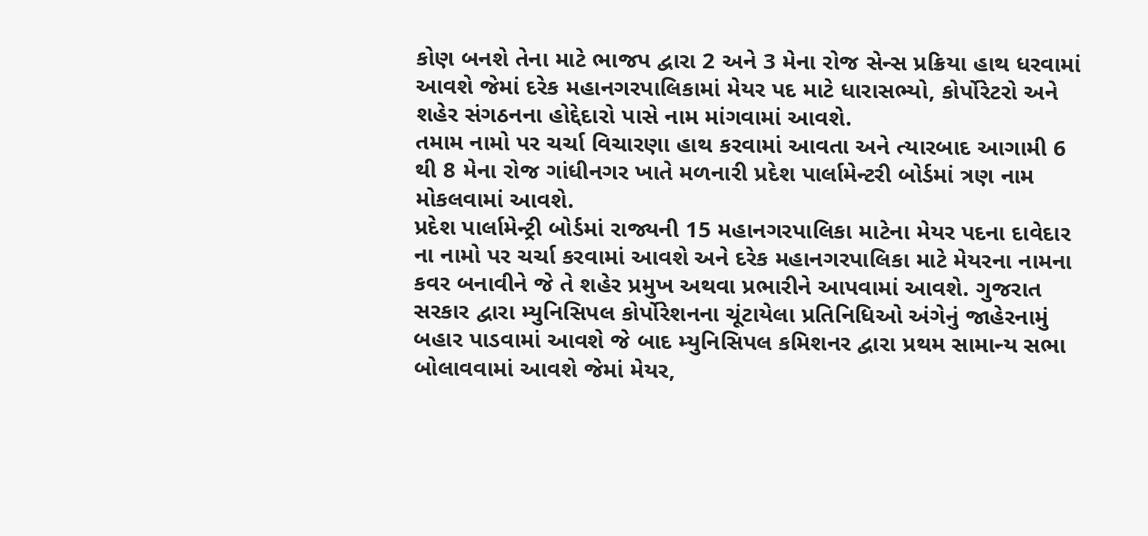કોણ બનશે તેના માટે ભાજપ દ્વારા 2 અને 3 મેના રોજ સેન્સ પ્રક્રિયા હાથ ધરવામાં આવશે જેમાં દરેક મહાનગરપાલિકામાં મેયર પદ માટે ધારાસભ્યો, કોર્પોરેટરો અને શહેર સંગઠનના હોદ્દેદારો પાસે નામ માંગવામાં આવશે.
તમામ નામો પર ચર્ચા વિચારણા હાથ કરવામાં આવતા અને ત્યારબાદ આગામી 6 થી 8 મેના રોજ ગાંધીનગર ખાતે મળનારી પ્રદેશ પાર્લામેન્ટરી બોર્ડમાં ત્રણ નામ મોકલવામાં આવશે.
પ્રદેશ પાર્લામેન્ટ્રી બોર્ડમાં રાજ્યની 15 મહાનગરપાલિકા માટેના મેયર પદના દાવેદાર ના નામો પર ચર્ચા કરવામાં આવશે અને દરેક મહાનગરપાલિકા માટે મેયરના નામના કવર બનાવીને જે તે શહેર પ્રમુખ અથવા પ્રભારીને આપવામાં આવશે. ગુજરાત સરકાર દ્વારા મ્યુનિસિપલ કોર્પોરેશનના ચૂંટાયેલા પ્રતિનિધિઓ અંગેનું જાહેરનામું બહાર પાડવામાં આવશે જે બાદ મ્યુનિસિપલ કમિશનર દ્વારા પ્રથમ સામાન્ય સભા બોલાવવામાં આવશે જેમાં મેયર,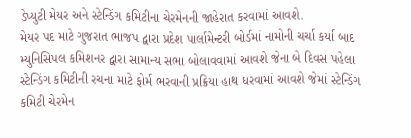ડેપ્યુટી મેયર અને સ્ટેન્ડિંગ કમિટીના ચેરમેનની જાહેરાત કરવામાં આવશે.
મેયર પદ માટે ગુજરાત ભાજપ દ્વારા પ્રદેશ પાર્લામેન્ટરી બોર્ડમાં નામોની ચર્ચા કર્યા બાદ મ્યુનિસિપલ કમિશનર દ્વારા સામાન્ય સભા બોલાવવામાં આવશે જેના બે દિવસ પહેલા સ્ટેન્ડિંગ કમિટીની રચના માટે ફોર્મ ભરવાની પ્રક્રિયા હાથ ધરવામાં આવશે જેમાં સ્ટેન્ડિંગ કમિટી ચેરમેન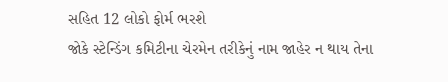સહિત 12 લોકો ફોર્મ ભરશે
જોકે સ્ટેન્ડિંગ કમિટીના ચેરમેન તરીકેનું નામ જાહેર ન થાય તેના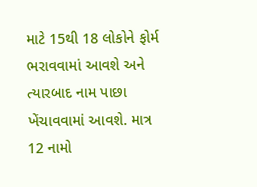માટે 15થી 18 લોકોને ફોર્મ ભરાવવામાં આવશે અને ત્યારબાદ નામ પાછા ખેંચાવવામાં આવશે. માત્ર 12 નામો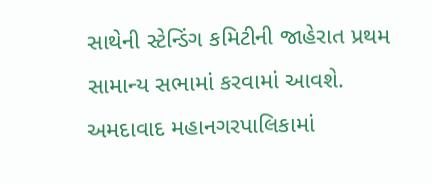સાથેની સ્ટેન્ડિંગ કમિટીની જાહેરાત પ્રથમ સામાન્ય સભામાં કરવામાં આવશે.
અમદાવાદ મહાનગરપાલિકામાં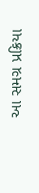આ સમગ્ર પ્રક્રિયા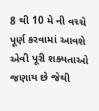8 થી 10 મે ની વચ્ચે પૂર્ણ કરવામાં આવશે એવી પૂરી શક્યતાઓ જણાય છે જેથી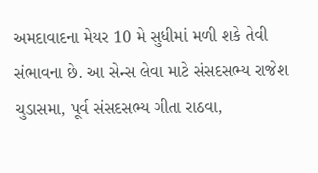અમદાવાદના મેયર 10 મે સુધીમાં મળી શકે તેવી સંભાવના છે. આ સેન્સ લેવા માટે સંસદસભ્ય રાજેશ ચુડાસમા, પૂર્વ સંસદસભ્ય ગીતા રાઠવા,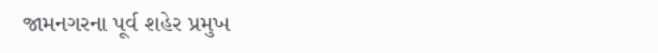જામનગરના પૂર્વ શહેર પ્રમુખ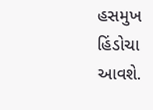હસમુખ હિંડોચા આવશે.